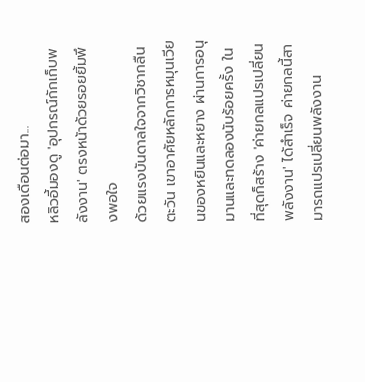สองเดือนต่อมา...
หลิวอี้มองดู 'อุปกรณ์กักเก็บพลังงาน' ตรงหน้าด้วยรอยยิ้มพึงพอใจ
ด้วยแรงบันดาลใจจากวิชากลืนตะวัน เขาอาศัยหลักการหมุนเวียนของหยินและหยาง ผ่านการอนุมานและทดลองนับร้อยครั้ง ในที่สุดก็สร้าง 'ค่ายกลแปรเปลี่ยนพลังงาน' ได้สำเร็จ ค่ายกลนี้สามารถแปรเปลี่ยนพลังงาน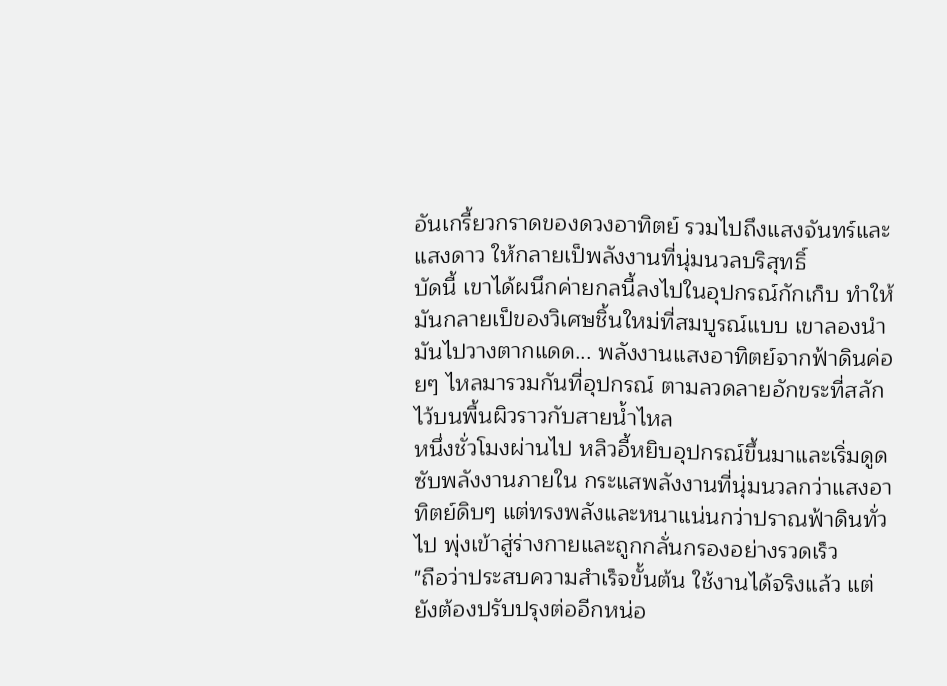อันเกรี้ยวกราดของดวงอาทิตย์ รวมไปถึงแสงจันทร์และแสงดาว ให้กลายเป็พลังงานที่นุ่มนวลบริสุทธิ์
บัดนี้ เขาได้ผนึกค่ายกลนี้ลงไปในอุปกรณ์กักเก็บ ทำให้มันกลายเป็ของวิเศษชิ้นใหม่ที่สมบูรณ์แบบ เขาลองนำมันไปวางตากแดด... พลังงานแสงอาทิตย์จากฟ้าดินค่อยๆ ไหลมารวมกันที่อุปกรณ์ ตามลวดลายอักขระที่สลักไว้บนพื้นผิวราวกับสายน้ำไหล
หนึ่งชั่วโมงผ่านไป หลิวอี้หยิบอุปกรณ์ขึ้นมาและเริ่มดูดซับพลังงานภายใน กระแสพลังงานที่นุ่มนวลกว่าแสงอาทิตย์ดิบๆ แต่ทรงพลังและหนาแน่นกว่าปราณฟ้าดินทั่วไป พุ่งเข้าสู่ร่างกายและถูกกลั่นกรองอย่างรวดเร็ว
"ถือว่าประสบความสำเร็จขั้นต้น ใช้งานได้จริงแล้ว แต่ยังต้องปรับปรุงต่ออีกหน่อ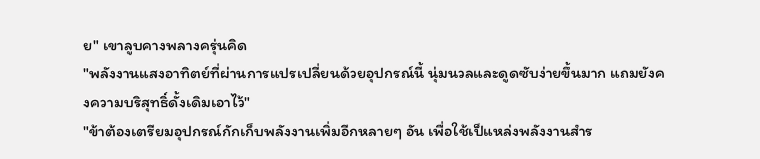ย" เขาลูบคางพลางครุ่นคิด
"พลังงานแสงอาทิตย์ที่ผ่านการแปรเปลี่ยนด้วยอุปกรณ์นี้ นุ่มนวลและดูดซับง่ายขึ้นมาก แถมยังคงความบริสุทธิ์ดั้งเดิมเอาไว้"
"ข้าต้องเตรียมอุปกรณ์กักเก็บพลังงานเพิ่มอีกหลายๆ อัน เพื่อใช้เป็แหล่งพลังงานสำร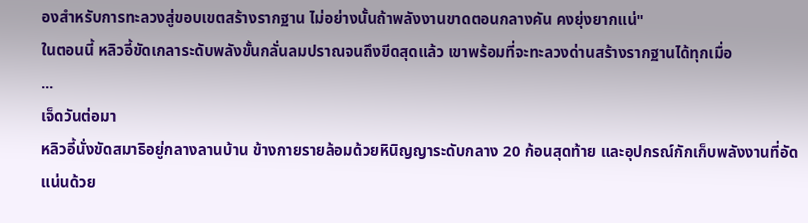องสำหรับการทะลวงสู่ขอบเขตสร้างรากฐาน ไม่อย่างนั้นถ้าพลังงานขาดตอนกลางคัน คงยุ่งยากแน่"
ในตอนนี้ หลิวอี้ขัดเกลาระดับพลังขั้นกลั่นลมปราณจนถึงขีดสุดแล้ว เขาพร้อมที่จะทะลวงด่านสร้างรากฐานได้ทุกเมื่อ
...
เจ็ดวันต่อมา
หลิวอี้นั่งขัดสมาธิอยู่กลางลานบ้าน ข้างกายรายล้อมด้วยหินิญญาระดับกลาง 20 ก้อนสุดท้าย และอุปกรณ์กักเก็บพลังงานที่อัดแน่นด้วย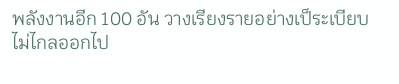พลังงานอีก 100 อัน วางเรียงรายอย่างเป็ระเบียบ ไม่ไกลออกไป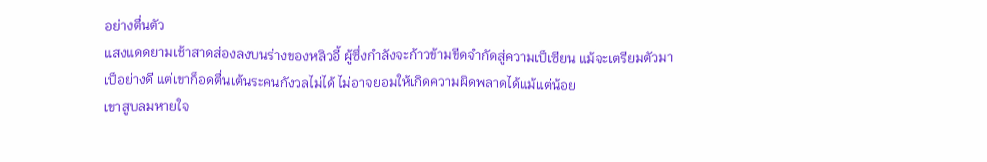อย่างตื่นตัว
แสงแดดยามเช้าสาดส่องลงบนร่างของหลิวอี้ ผู้ซึ่งกำลังจะก้าวข้ามขีดจำกัดสู่ความเป็เซียน แม้จะเตรียมตัวมาเป็อย่างดี แต่เขาก็อดตื่นเต้นระคนกังวลไม่ได้ ไม่อาจยอมให้เกิดความผิดพลาดได้แม้แต่น้อย
เขาสูบลมหายใจ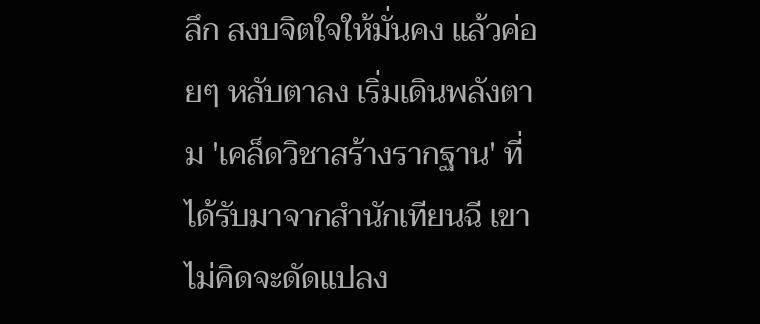ลึก สงบจิตใจให้มั่นคง แล้วค่อยๆ หลับตาลง เริ่มเดินพลังตาม 'เคล็ดวิชาสร้างรากฐาน' ที่ได้รับมาจากสำนักเทียนฉี เขาไม่คิดจะดัดแปลง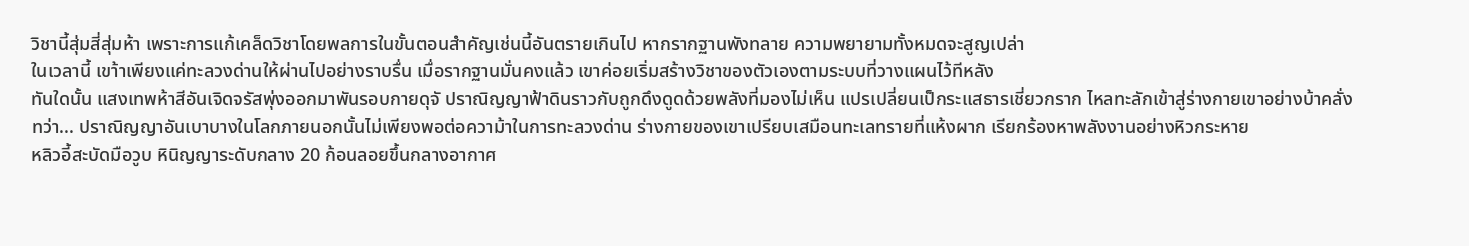วิชานี้สุ่มสี่สุ่มห้า เพราะการแก้เคล็ดวิชาโดยพลการในขั้นตอนสำคัญเช่นนี้อันตรายเกินไป หากรากฐานพังทลาย ความพยายามทั้งหมดจะสูญเปล่า
ในเวลานี้ เขา้าเพียงแค่ทะลวงด่านให้ผ่านไปอย่างราบรื่น เมื่อรากฐานมั่นคงแล้ว เขาค่อยเริ่มสร้างวิชาของตัวเองตามระบบที่วางแผนไว้ทีหลัง
ทันใดนั้น แสงเทพห้าสีอันเจิดจรัสพุ่งออกมาพันรอบกายดุจั ปราณิญญาฟ้าดินราวกับถูกดึงดูดด้วยพลังที่มองไม่เห็น แปรเปลี่ยนเป็กระแสธารเชี่ยวกราก ไหลทะลักเข้าสู่ร่างกายเขาอย่างบ้าคลั่ง
ทว่า... ปราณิญญาอันเบาบางในโลกภายนอกนั้นไม่เพียงพอต่อความ้าในการทะลวงด่าน ร่างกายของเขาเปรียบเสมือนทะเลทรายที่แห้งผาก เรียกร้องหาพลังงานอย่างหิวกระหาย
หลิวอี้สะบัดมือวูบ หินิญญาระดับกลาง 20 ก้อนลอยขึ้นกลางอากาศ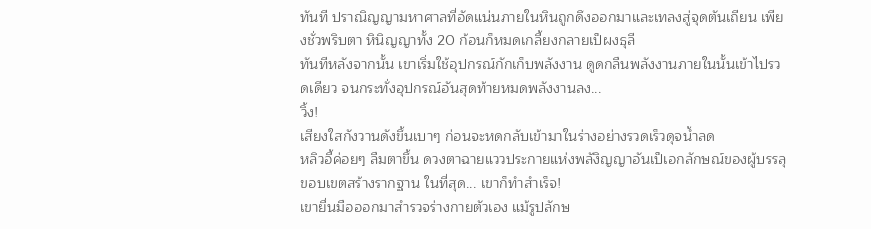ทันที ปราณิญญามหาศาลที่อัดแน่นภายในหินถูกดึงออกมาและเทลงสู่จุดตันเถียน เพียงชั่วพริบตา หินิญญาทั้ง 20 ก้อนก็หมดเกลี้ยงกลายเป็ผงธุลี
ทันทีหลังจากนั้น เขาเริ่มใช้อุปกรณ์กักเก็บพลังงาน ดูดกลืนพลังงานภายในนั้นเข้าไปรวดเดียว จนกระทั่งอุปกรณ์อันสุดท้ายหมดพลังงานลง...
วิ้ง!
เสียงใสกังวานดังขึ้นเบาๆ ก่อนจะหดกลับเข้ามาในร่างอย่างรวดเร็วดุจน้ำลด
หลิวอี้ค่อยๆ ลืมตาขึ้น ดวงตาฉายแววประกายแห่งพลังิญญาอันเป็เอกลักษณ์ของผู้บรรลุ ขอบเขตสร้างรากฐาน ในที่สุด... เขาก็ทำสำเร็จ!
เขายื่นมือออกมาสำรวจร่างกายตัวเอง แม้รูปลักษ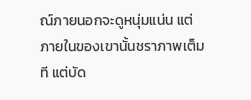ณ์ภายนอกจะดูหนุ่มแน่น แต่ภายในของเขานั้นชราภาพเต็มที แต่บัด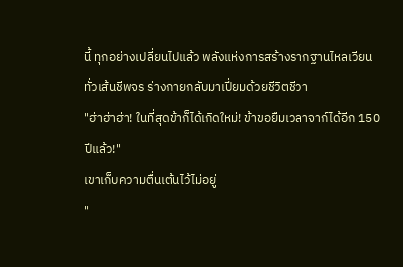นี้ ทุกอย่างเปลี่ยนไปแล้ว พลังแห่งการสร้างรากฐานไหลเวียนทั่วเส้นชีพจร ร่างกายกลับมาเปี่ยมด้วยชีวิตชีวา
"ฮ่าฮ่าฮ่า! ในที่สุดข้าก็ได้เกิดใหม่! ข้าขอยืมเวลาจาก์ได้อีก 150 ปีแล้ว!"
เขาเก็บความตื่นเต้นไว้ไม่อยู่
"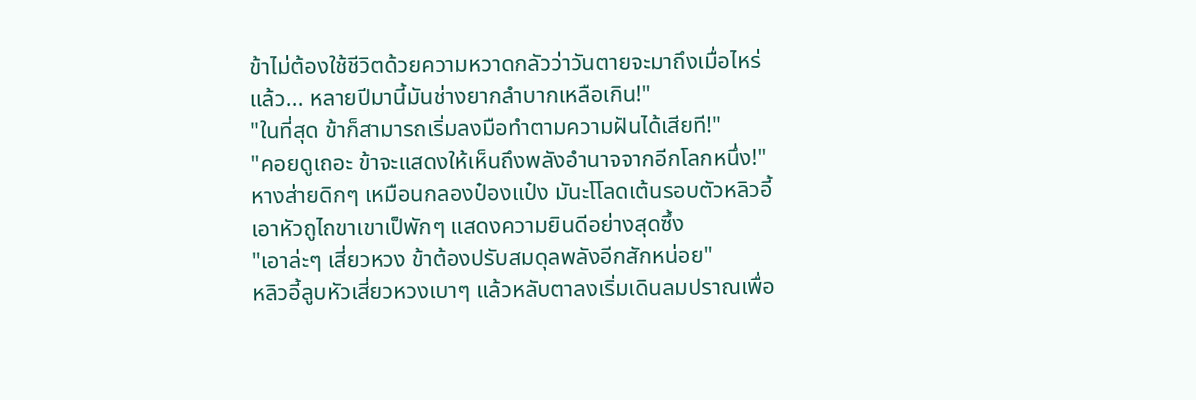ข้าไม่ต้องใช้ชีวิตด้วยความหวาดกลัวว่าวันตายจะมาถึงเมื่อไหร่แล้ว... หลายปีมานี้มันช่างยากลำบากเหลือเกิน!"
"ในที่สุด ข้าก็สามารถเริ่มลงมือทำตามความฝันได้เสียที!"
"คอยดูเถอะ ข้าจะแสดงให้เห็นถึงพลังอำนาจจากอีกโลกหนึ่ง!"
หางส่ายดิกๆ เหมือนกลองป๋องแป๋ง มันะโโลดเต้นรอบตัวหลิวอี้ เอาหัวถูไถขาเขาเป็พักๆ แสดงความยินดีอย่างสุดซึ้ง
"เอาล่ะๆ เสี่ยวหวง ข้าต้องปรับสมดุลพลังอีกสักหน่อย"
หลิวอี้ลูบหัวเสี่ยวหวงเบาๆ แล้วหลับตาลงเริ่มเดินลมปราณเพื่อ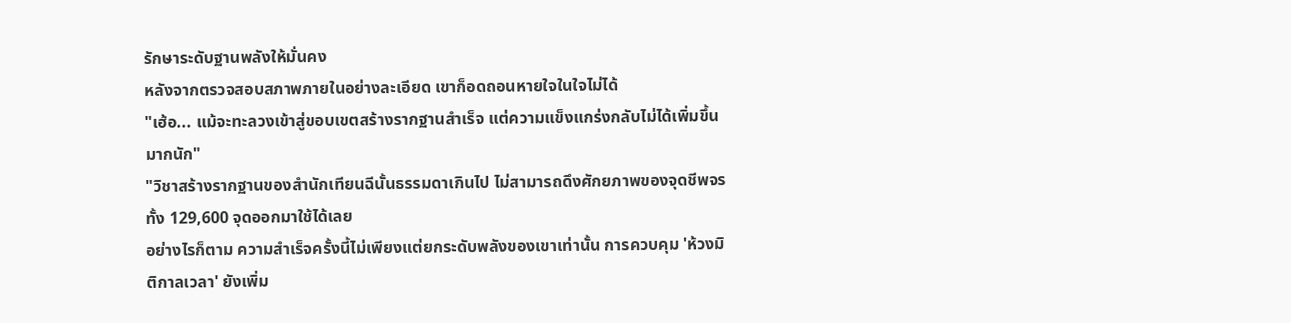รักษาระดับฐานพลังให้มั่นคง
หลังจากตรวจสอบสภาพภายในอย่างละเอียด เขาก็อดถอนหายใจในใจไม่ได้
"เฮ้อ... แม้จะทะลวงเข้าสู่ขอบเขตสร้างรากฐานสำเร็จ แต่ความแข็งแกร่งกลับไม่ได้เพิ่มขึ้นมากนัก"
"วิชาสร้างรากฐานของสำนักเทียนฉีนั้นธรรมดาเกินไป ไม่สามารถดึงศักยภาพของจุดชีพจรทั้ง 129,600 จุดออกมาใช้ได้เลย
อย่างไรก็ตาม ความสำเร็จครั้งนี้ไม่เพียงแต่ยกระดับพลังของเขาเท่านั้น การควบคุม 'ห้วงมิติกาลเวลา' ยังเพิ่ม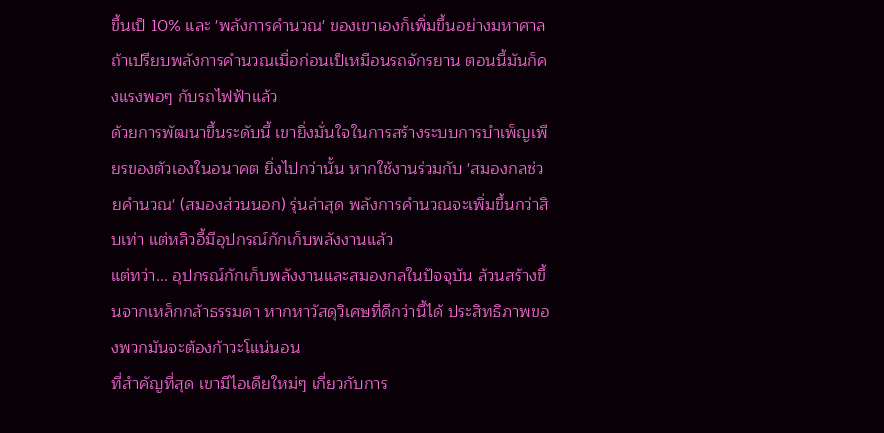ขึ้นเป็ 10% และ 'พลังการคำนวณ' ของเขาเองก็เพิ่มขึ้นอย่างมหาศาล ถ้าเปรียบพลังการคำนวณเมื่อก่อนเป็เหมือนรถจักรยาน ตอนนี้มันก็คงแรงพอๆ กับรถไฟฟ้าแล้ว
ด้วยการพัฒนาขึ้นระดับนี้ เขายิ่งมั่นใจในการสร้างระบบการบำเพ็ญเพียรของตัวเองในอนาคต ยิ่งไปกว่านั้น หากใช้งานร่วมกับ 'สมองกลช่วยคำนวณ' (สมองส่วนนอก) รุ่นล่าสุด พลังการคำนวณจะเพิ่มขึ้นกว่าสิบเท่า แต่หลิวอี้มีอุปกรณ์กักเก็บพลังงานแล้ว
แต่ทว่า... อุปกรณ์กักเก็บพลังงานและสมองกลในปัจจุบัน ล้วนสร้างขึ้นจากเหล็กกล้าธรรมดา หากหาวัสดุวิเศษที่ดีกว่านี้ได้ ประสิทธิภาพของพวกมันจะต้องก้าวะโแน่นอน
ที่สำคัญที่สุด เขามีไอเดียใหม่ๆ เกี่ยวกับการ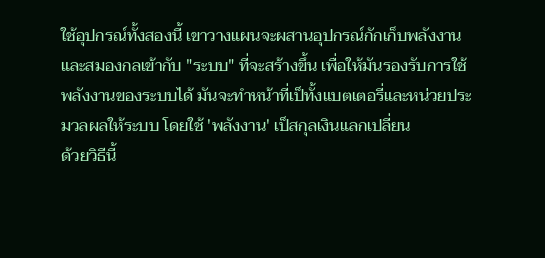ใช้อุปกรณ์ทั้งสองนี้ เขาวางแผนจะผสานอุปกรณ์กักเก็บพลังงานและสมองกลเข้ากับ "ระบบ" ที่จะสร้างขึ้น เพื่อให้มันรองรับการใช้พลังงานของระบบได้ มันจะทำหน้าที่เป็ทั้งแบตเตอรี่และหน่วยประมวลผลให้ระบบ โดยใช้ 'พลังงาน' เป็สกุลเงินแลกเปลี่ยน
ด้วยวิธีนี้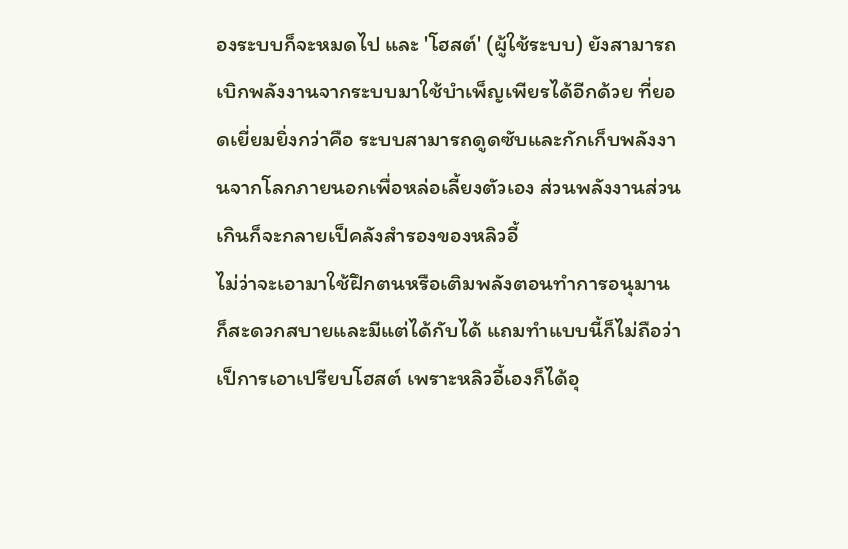องระบบก็จะหมดไป และ 'โฮสต์' (ผู้ใช้ระบบ) ยังสามารถเบิกพลังงานจากระบบมาใช้บำเพ็ญเพียรได้อีกด้วย ที่ยอดเยี่ยมยิ่งกว่าคือ ระบบสามารถดูดซับและกักเก็บพลังงานจากโลกภายนอกเพื่อหล่อเลี้ยงตัวเอง ส่วนพลังงานส่วนเกินก็จะกลายเป็คลังสำรองของหลิวอี้
ไม่ว่าจะเอามาใช้ฝึกตนหรือเติมพลังตอนทำการอนุมาน ก็สะดวกสบายและมีแต่ได้กับได้ แถมทำแบบนี้ก็ไม่ถือว่าเป็การเอาเปรียบโฮสต์ เพราะหลิวอี้เองก็ได้อุ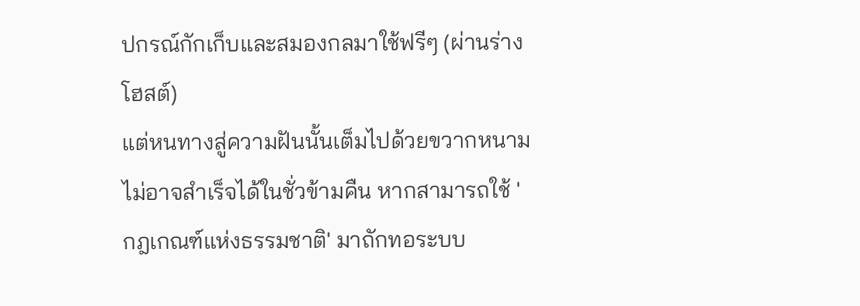ปกรณ์กักเก็บและสมองกลมาใช้ฟรีๆ (ผ่านร่างโฮสต์)
แต่หนทางสู่ความฝันนั้นเต็มไปด้วยขวากหนาม ไม่อาจสำเร็จได้ในชั่วข้ามคืน หากสามารถใช้ 'กฎเกณฑ์แห่งธรรมชาติ' มาถักทอระบบ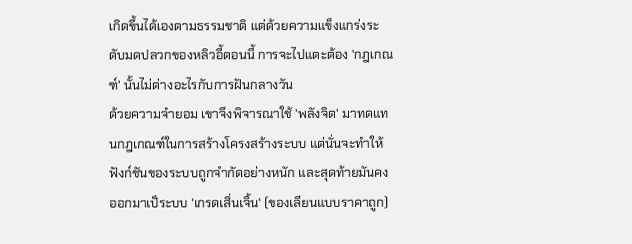เกิดขึ้นได้เองตามธรรมชาติ แต่ด้วยความแข็งแกร่งระดับมดปลวกของหลิวอี้ตอนนี้ การจะไปแตะต้อง 'กฎเกณฑ์' นั้นไม่ต่างอะไรกับการฝันกลางวัน
ด้วยความจำยอม เขาจึงพิจารณาใช้ 'พลังจิต' มาทดแทนกฎเกณฑ์ในการสร้างโครงสร้างระบบ แต่นั่นจะทำให้ฟังก์ชันของระบบถูกจำกัดอย่างหนัก และสุดท้ายมันคงออกมาเป็ระบบ 'เกรดเสิ่นเจิ้น' (ของเลียนแบบราคาถูก)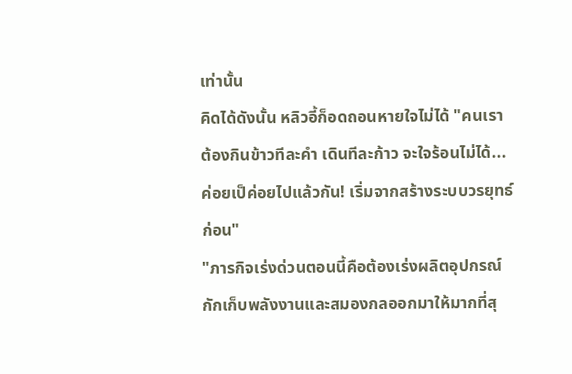เท่านั้น
คิดได้ดังนั้น หลิวอี้ก็อดถอนหายใจไม่ได้ "คนเราต้องกินข้าวทีละคำ เดินทีละก้าว จะใจร้อนไม่ได้... ค่อยเป็ค่อยไปแล้วกัน! เริ่มจากสร้างระบบวรยุทธ์ก่อน"
"ภารกิจเร่งด่วนตอนนี้คือต้องเร่งผลิตอุปกรณ์กักเก็บพลังงานและสมองกลออกมาให้มากที่สุ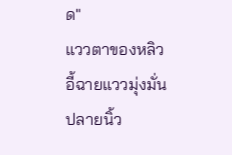ด"
แววตาของหลิวอี้ฉายแววมุ่งมั่น ปลายนิ้ว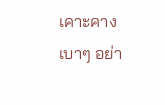เคาะคางเบาๆ อย่า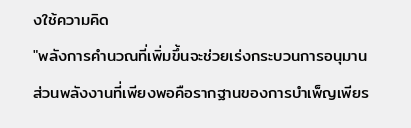งใช้ความคิด
"พลังการคำนวณที่เพิ่มขึ้นจะช่วยเร่งกระบวนการอนุมาน ส่วนพลังงานที่เพียงพอคือรากฐานของการบำเพ็ญเพียร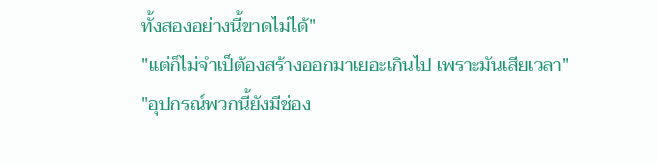ทั้งสองอย่างนี้ขาดไม่ได้"
"แต่ก็ไม่จำเป็ต้องสร้างออกมาเยอะเกินไป เพราะมันเสียเวลา"
"อุปกรณ์พวกนี้ยังมีช่อง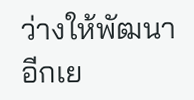ว่างให้พัฒนาอีกเย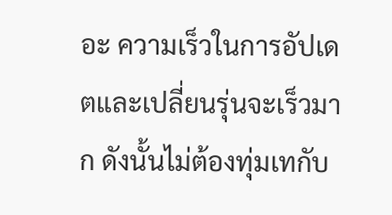อะ ความเร็วในการอัปเดตและเปลี่ยนรุ่นจะเร็วมาก ดังนั้นไม่ต้องทุ่มเทกับ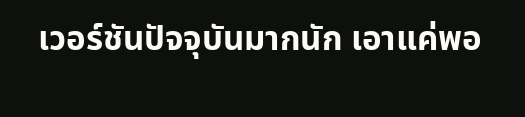เวอร์ชันปัจจุบันมากนัก เอาแค่พอ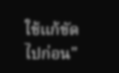ใช้แก้ขัดไปก่อน"